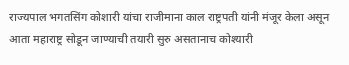राज्यपाल भगतसिंग कोशारी यांचा राजीमाना काल राष्ट्रपती यांनी मंजूर केला असून आता महाराष्ट्र सोडून जाण्याची तयारी सुरु असतानाच कोश्यारी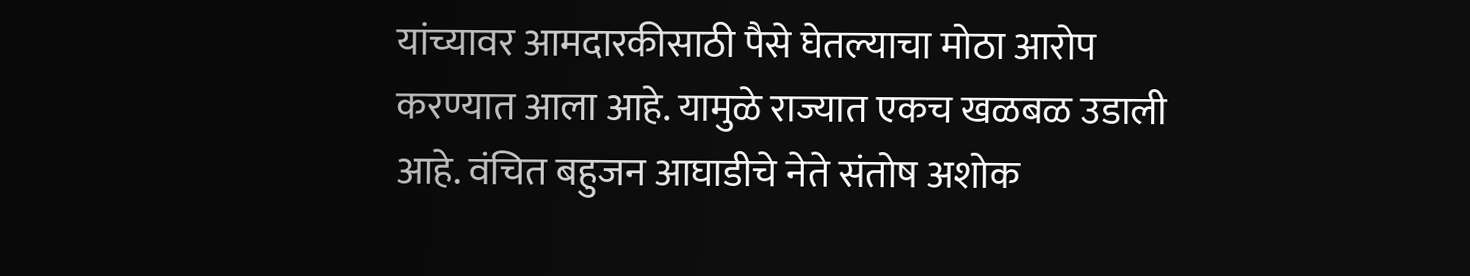यांच्यावर आमदारकीसाठी पैसे घेतल्याचा मोठा आरोप करण्यात आला आहे. यामुळे राज्यात एकच खळबळ उडाली आहे. वंचित बहुजन आघाडीचे नेते संतोष अशोक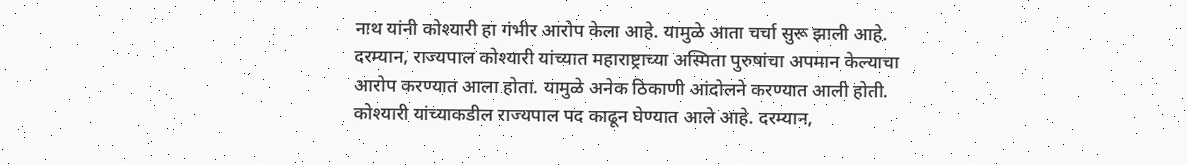नाथ यांनी कोश्यारी हा गंभीर आरोप केला आहे. यामुळे आता चर्चा सुरू झाली आहे.
दरम्यान, राज्यपाल कोश्यारी यांच्यात महाराष्ट्राच्या अस्मिता पुरुषांचा अपमान केल्याचा आरोप करण्यात आला होता. यामुळे अनेक ठिकाणी आंदोलने करण्यात आली होती. कोश्यारी यांच्याकडील राज्यपाल पद काढून घेण्यात आले आहे. दरम्यान,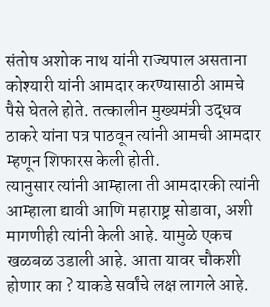संतोष अशोक नाथ यांनी राज्यपाल असताना कोश्यारी यांनी आमदार करण्यासाठी आमचे पैसे घेतले होते. तत्कालीन मुख्यमंत्री उद्धव ठाकरे यांना पत्र पाठवून त्यांनी आमची आमदार म्हणून शिफारस केली होती.
त्यानुसार त्यांनी आम्हाला ती आमदारकी त्यांनी आम्हाला द्यावी आणि महाराष्ट्र सोडावा, अशी मागणीही त्यांनी केली आहे. यामुळे एकच खळबळ उडाली आहे. आता यावर चौकशी होणार का ? याकडे सर्वांचे लक्ष लागले आहे.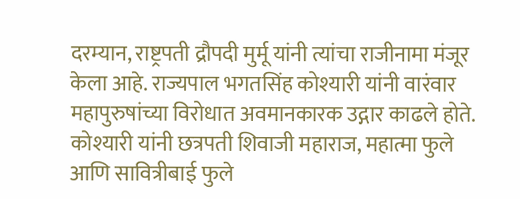दरम्यान, राष्ट्रपती द्रौपदी मुर्मू यांनी त्यांचा राजीनामा मंजूर केला आहे. राज्यपाल भगतसिंह कोश्यारी यांनी वारंवार महापुरुषांच्या विरोधात अवमानकारक उद्गार काढले होते. कोश्यारी यांनी छत्रपती शिवाजी महाराज, महात्मा फुले आणि सावित्रीबाई फुले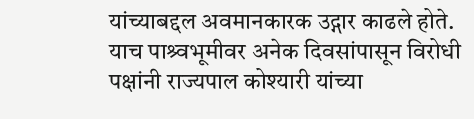यांच्याबद्दल अवमानकारक उद्गार काढले होते.
याच पाश्र्वभूमीवर अनेक दिवसांपासून विरोधी पक्षांनी राज्यपाल कोश्यारी यांच्या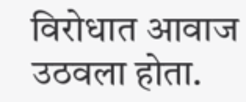विरोधात आवाज उठवला होता.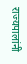राज्यपालांनी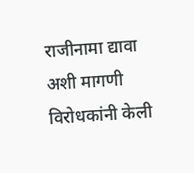राजीनामा द्यावा अशी मागणी विरोधकांनी केली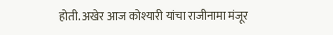होती. अखेर आज कोश्यारी यांचा राजीनामा मंजूर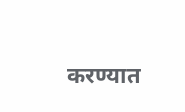करण्यात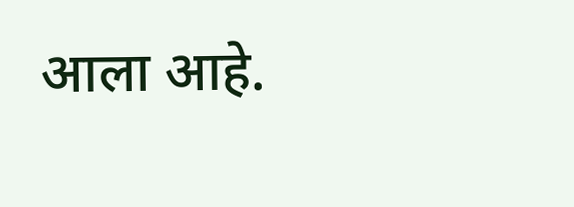आला आहे.